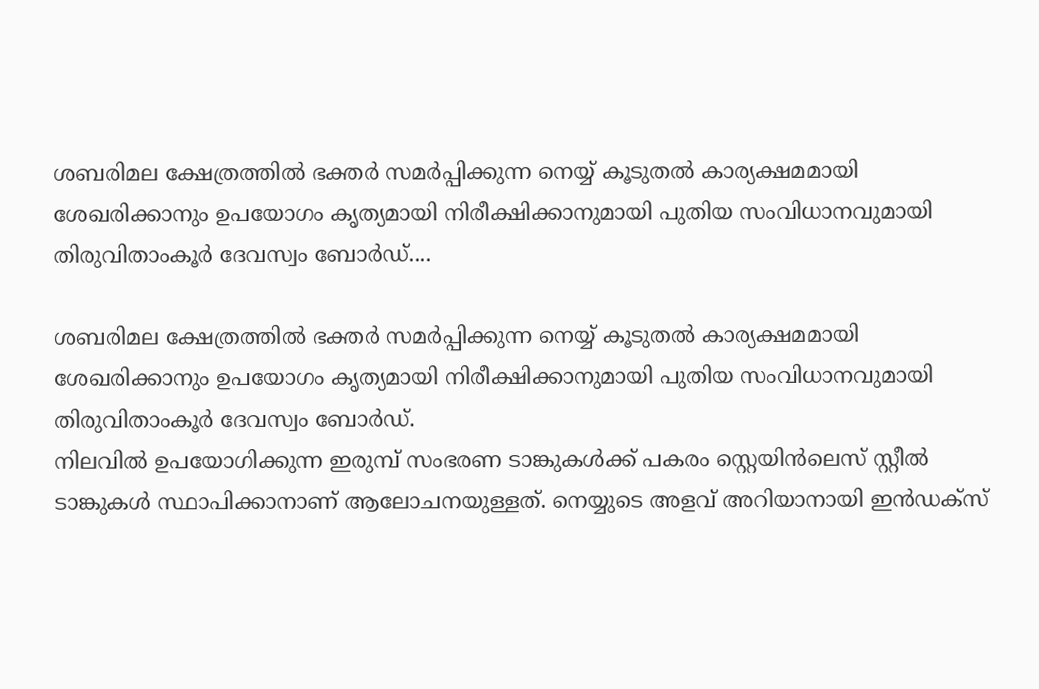ശബരിമല ക്ഷേത്രത്തിൽ ഭക്തർ സമർപ്പിക്കുന്ന നെയ്യ് കൂടുതൽ കാര്യക്ഷമമായി ശേഖരിക്കാനും ഉപയോഗം കൃത്യമായി നിരീക്ഷിക്കാനുമായി പുതിയ സംവിധാനവുമായി തിരുവിതാംകൂർ ദേവസ്വം ബോർഡ്....

ശബരിമല ക്ഷേത്രത്തിൽ ഭക്തർ സമർപ്പിക്കുന്ന നെയ്യ് കൂടുതൽ കാര്യക്ഷമമായി ശേഖരിക്കാനും ഉപയോഗം കൃത്യമായി നിരീക്ഷിക്കാനുമായി പുതിയ സംവിധാനവുമായി തിരുവിതാംകൂർ ദേവസ്വം ബോർഡ്.
നിലവിൽ ഉപയോഗിക്കുന്ന ഇരുമ്പ് സംഭരണ ടാങ്കുകൾക്ക് പകരം സ്റ്റെയിൻലെസ് സ്റ്റീൽ ടാങ്കുകൾ സ്ഥാപിക്കാനാണ് ആലോചനയുള്ളത്. നെയ്യുടെ അളവ് അറിയാനായി ഇൻഡക്സ്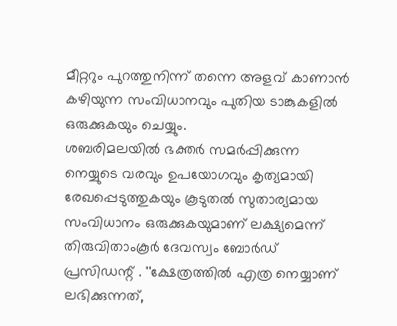മീറ്ററും പുറത്തുനിന്ന് തന്നെ അളവ് കാണാൻ കഴിയുന്ന സംവിധാനവും പുതിയ ടാങ്കുകളിൽ ഒരുക്കുകയും ചെയ്യും.
ശബരിമലയിൽ ഭക്തർ സമർപ്പിക്കുന്ന നെയ്യുടെ വരവും ഉപയോഗവും കൃത്യമായി രേഖപ്പെടുത്തുകയും കൂടുതൽ സുതാര്യമായ സംവിധാനം ഒരുക്കുകയുമാണ് ലക്ഷ്യമെന്ന് തിരുവിതാംകൂർ ദേവസ്വം ബോർഡ് പ്രസിഡന്റ് . ''ക്ഷേത്രത്തിൽ എത്ര നെയ്യാണ് ലഭിക്കുന്നത്,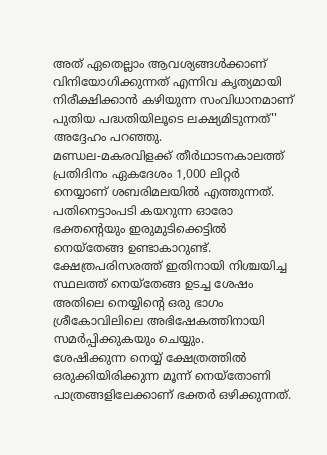അത് ഏതെല്ലാം ആവശ്യങ്ങൾക്കാണ് വിനിയോഗിക്കുന്നത് എന്നിവ കൃത്യമായി നിരീക്ഷിക്കാൻ കഴിയുന്ന സംവിധാനമാണ് പുതിയ പദ്ധതിയിലൂടെ ലക്ഷ്യമിടുന്നത്'' അദ്ദേഹം പറഞ്ഞു.
മണ്ഡല-മകരവിളക്ക് തീർഥാടനകാലത്ത് പ്രതിദിനം ഏകദേശം 1,000 ലിറ്റർ നെയ്യാണ് ശബരിമലയിൽ എത്തുന്നത്. പതിനെട്ടാംപടി കയറുന്ന ഓരോ ഭക്തന്റെയും ഇരുമുടിക്കെട്ടിൽ നെയ്തേങ്ങ ഉണ്ടാകാറുണ്ട്. ക്ഷേത്രപരിസരത്ത് ഇതിനായി നിശ്ചയിച്ച സ്ഥലത്ത് നെയ്തേങ്ങ ഉടച്ച ശേഷം അതിലെ നെയ്യിന്റെ ഒരു ഭാഗം ശ്രീകോവിലിലെ അഭിഷേകത്തിനായി സമർപ്പിക്കുകയും ചെയ്യും.
ശേഷിക്കുന്ന നെയ്യ് ക്ഷേത്രത്തിൽ ഒരുക്കിയിരിക്കുന്ന മൂന്ന് നെയ്തോണി പാത്രങ്ങളിലേക്കാണ് ഭക്തർ ഒഴിക്കുന്നത്.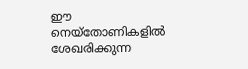ഈ നെയ്തോണികളിൽ ശേഖരിക്കുന്ന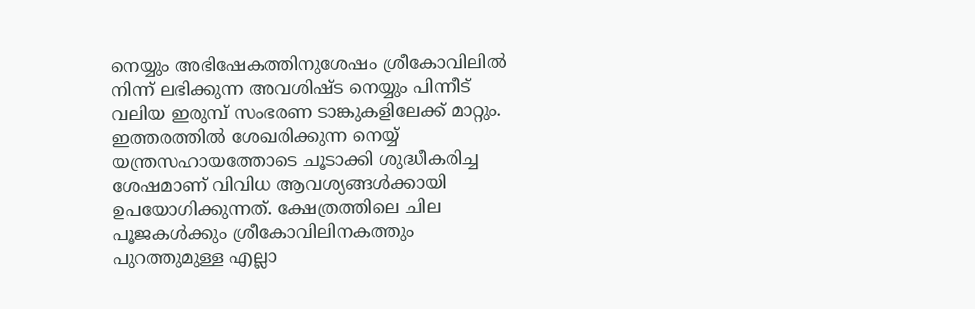നെയ്യും അഭിഷേകത്തിനുശേഷം ശ്രീകോവിലിൽ നിന്ന് ലഭിക്കുന്ന അവശിഷ്ട നെയ്യും പിന്നീട് വലിയ ഇരുമ്പ് സംഭരണ ടാങ്കുകളിലേക്ക് മാറ്റും.
ഇത്തരത്തിൽ ശേഖരിക്കുന്ന നെയ്യ് യന്ത്രസഹായത്തോടെ ചൂടാക്കി ശുദ്ധീകരിച്ച ശേഷമാണ് വിവിധ ആവശ്യങ്ങൾക്കായി ഉപയോഗിക്കുന്നത്. ക്ഷേത്രത്തിലെ ചില പൂജകൾക്കും ശ്രീകോവിലിനകത്തും പുറത്തുമുള്ള എല്ലാ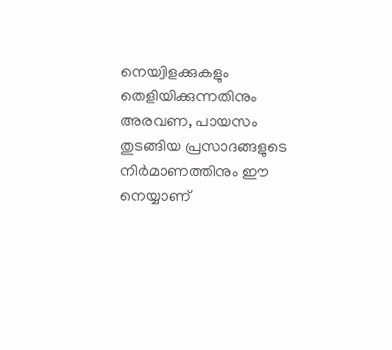നെയ്വിളക്കുകളും തെളിയിക്കുന്നതിനും അരവണ, പായസം തുടങ്ങിയ പ്രസാദങ്ങളുടെ നിർമാണത്തിനും ഈ നെയ്യാണ്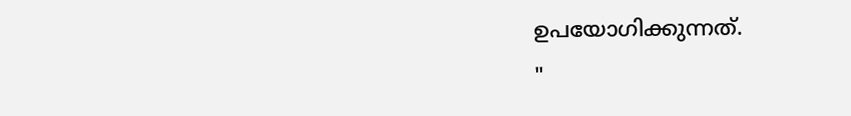ഉപയോഗിക്കുന്നത്.
"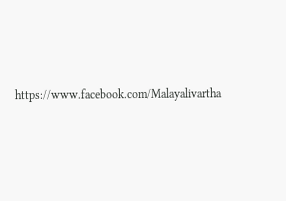https://www.facebook.com/Malayalivartha